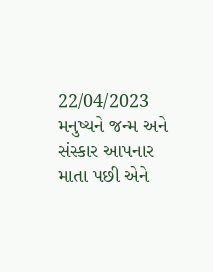22/04/2023
મનુષ્યને જન્મ અને સંસ્કાર આપનાર માતા પછી એને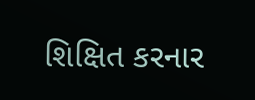શિક્ષિત કરનાર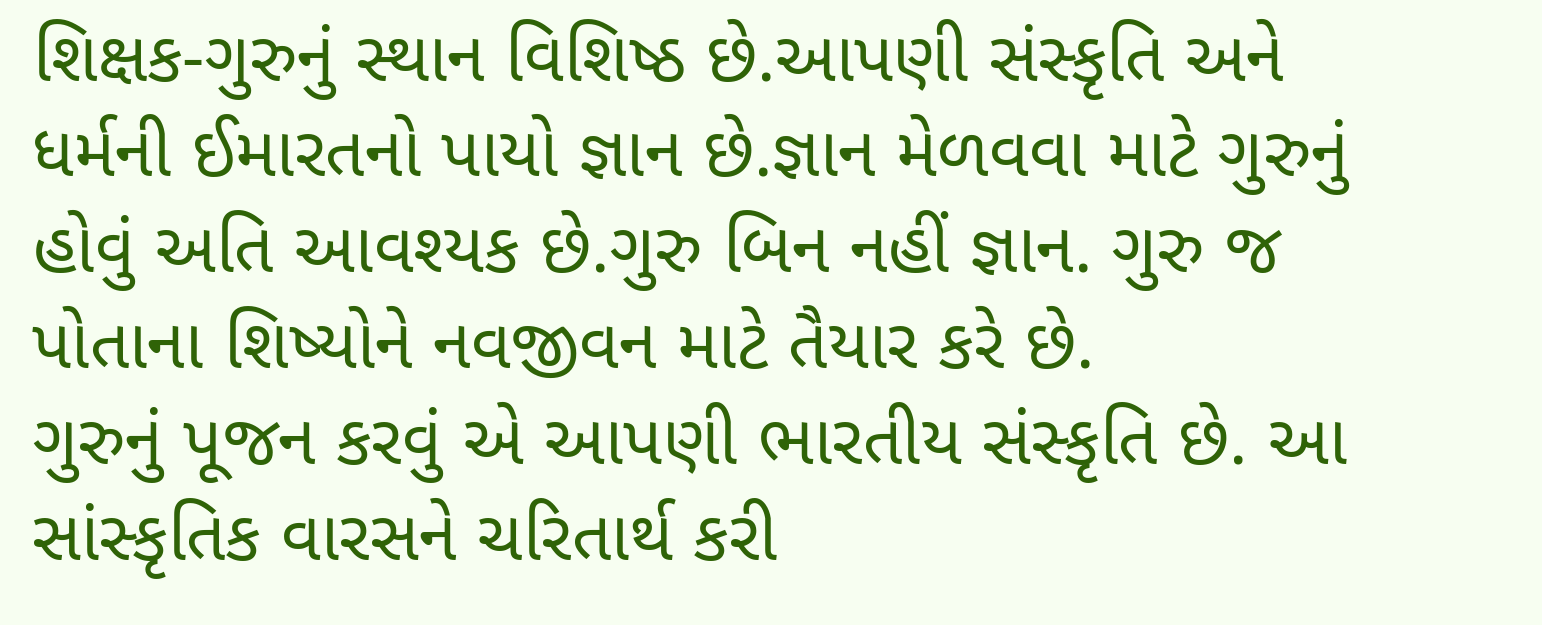શિક્ષક-ગુરુનું સ્થાન વિશિષ્ઠ છે.આપણી સંસ્કૃતિ અને ધર્મની ઈમારતનો પાયો જ્ઞાન છે.જ્ઞાન મેળવવા માટે ગુરુનું હોવું અતિ આવશ્યક છે.ગુરુ બિન નહીં જ્ઞાન. ગુરુ જ પોતાના શિષ્યોને નવજીવન માટે તૈયાર કરે છે.
ગુરુનું પૂજન કરવું એ આપણી ભારતીય સંસ્કૃતિ છે. આ સાંસ્કૃતિક વારસને ચરિતાર્થ કરી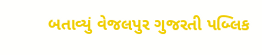બતાવ્યું વેજલપુર ગુજરતી પબ્લિક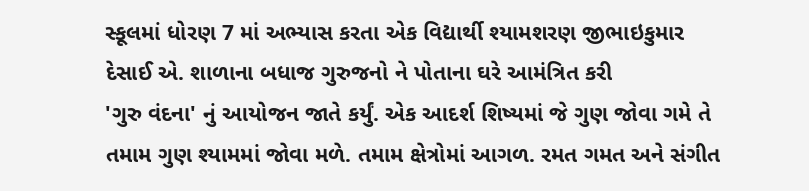સ્કૂલમાં ધોરણ 7 માં અભ્યાસ કરતા એક વિદ્યાર્થી શ્યામશરણ જીભાઇકુમાર દેસાઈ એ. શાળાના બધાજ ગુરુજનો ને પોતાના ઘરે આમંત્રિત કરી
'ગુરુ વંદના' નું આયોજન જાતે કર્યું. એક આદર્શ શિષ્યમાં જે ગુણ જોવા ગમે તે તમામ ગુણ શ્યામમાં જોવા મળે. તમામ ક્ષેત્રોમાં આગળ. રમત ગમત અને સંગીત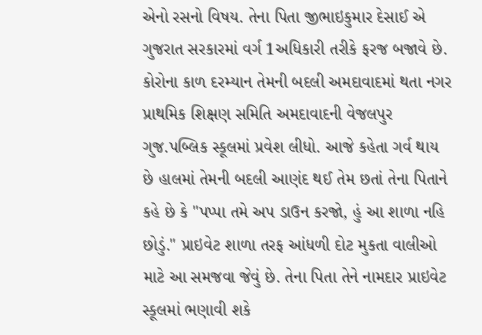એનો રસનો વિષય. તેના પિતા જીભાઇકુમાર દેસાઈ એ ગુજરાત સરકારમાં વર્ગ 1અધિકારી તરીકે ફરજ બજાવે છે. કોરોના કાળ દરમ્યાન તેમની બદલી અમદાવાદમાં થતા નગર પ્રાથમિક શિક્ષણ સમિતિ અમદાવાદની વેજલપુર ગુજ.પબ્લિક સ્કૂલમાં પ્રવેશ લીધો. આજે કહેતા ગર્વ થાય છે હાલમાં તેમની બદલી આણંદ થઈ તેમ છતાં તેના પિતાને કહે છે કે "પપ્પા તમે અપ ડાઉન કરજો, હું આ શાળા નહિ છોડું." પ્રાઇવેટ શાળા તરફ આંધળી દોટ મુકતા વાલીઓ માટે આ સમજવા જેવું છે. તેના પિતા તેને નામદાર પ્રાઇવેટ સ્કૂલમાં ભણાવી શકે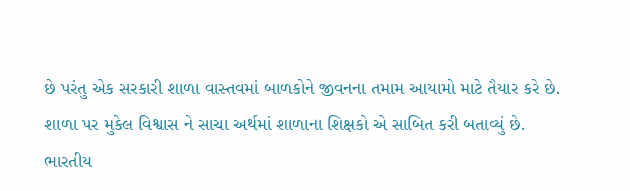છે પરંતુ એક સરકારી શાળા વાસ્તવમાં બાળકોને જીવનના તમામ આયામો માટે તૈયાર કરે છે.
શાળા પર મુકેલ વિશ્વાસ ને સાચા અર્થમાં શાળાના શિક્ષકો એ સાબિત કરી બતાવ્યું છે.
ભારતીય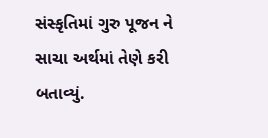સંસ્કૃતિમાં ગુરુ પૂજન ને સાચા અર્થમાં તેણે કરી બતાવ્યું.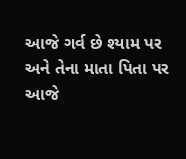આજે ગર્વ છે શ્યામ પર અને તેના માતા પિતા પર
આજે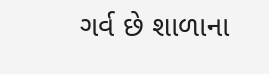ગર્વ છે શાળાના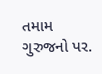તમામ ગુરુજનો પર.